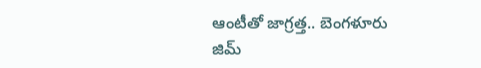ఆంటీతో జాగ్రత్త.. బెంగళూరు జిమ్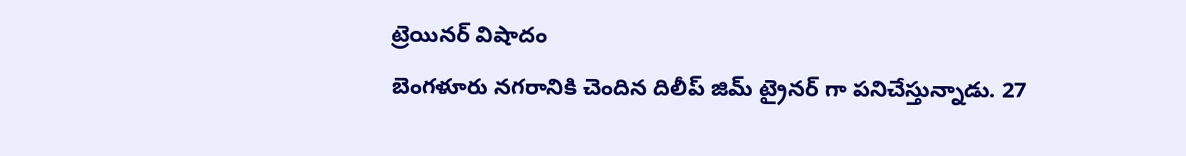ట్రెయినర్ విషాదం
బెంగళూరు నగరానికి చెందిన దిలీప్ జిమ్ ట్రైనర్ గా పనిచేస్తున్నాడు. 27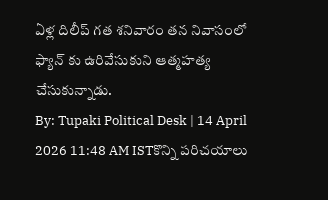ఏళ్ల దిలీప్ గత శనివారం తన నివాసంలో ఫ్యాన్ కు ఉరివేసుకుని ఆత్మహత్య చేసుకున్నాడు.
By: Tupaki Political Desk | 14 April 2026 11:48 AM ISTకొన్ని పరిచయాలు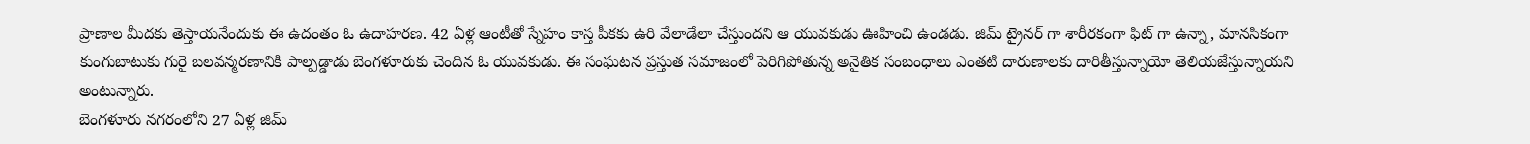ప్రాణాల మీదకు తెస్తాయనేందుకు ఈ ఉదంతం ఓ ఉదాహరణ. 42 ఏళ్ల ఆంటీతో స్నేహం కాస్త పీకకు ఉరి వేలాడేలా చేస్తుందని ఆ యువకుడు ఊహించి ఉండడు. జిమ్ ట్రైనర్ గా శారీరకంగా ఫిట్ గా ఉన్నా, మానసికంగా కుంగుబాటుకు గురై బలవన్మరణానికి పాల్పడ్డాడు బెంగళూరుకు చెందిన ఓ యువకుడు. ఈ సంఘటన ప్రస్తుత సమాజంలో పెరిగిపోతున్న అనైతిక సంబంధాలు ఎంతటి దారుణాలకు దారితీస్తున్నాయో తెలియజేస్తున్నాయని అంటున్నారు.
బెంగళూరు నగరంలోని 27 ఏళ్ల జిమ్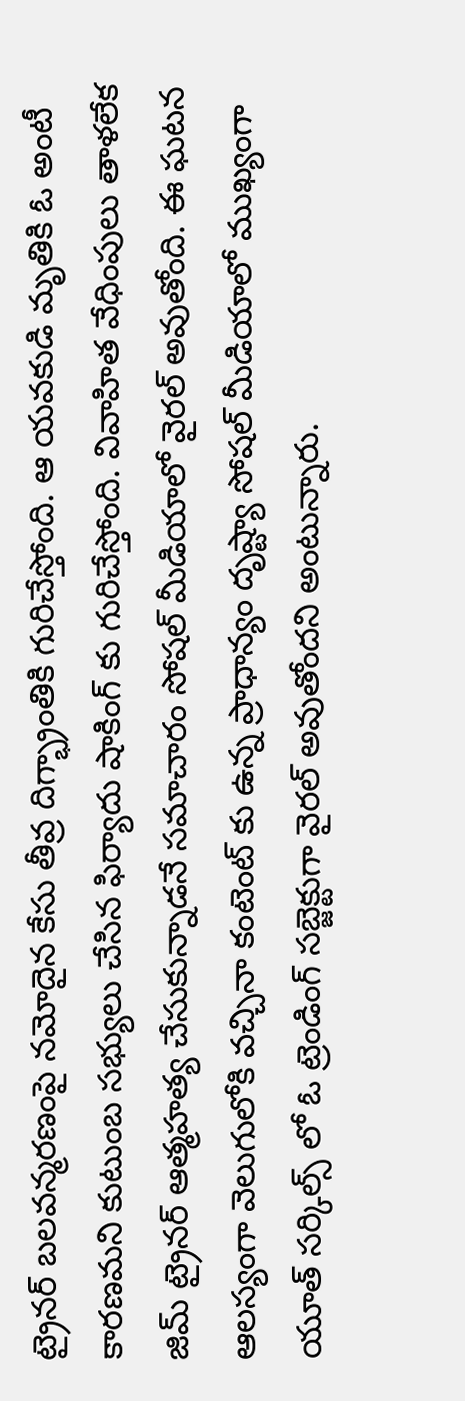ట్రైనర్ బలవన్మరణంపై నమోదైన కేసు తీవ్ర దిగ్భ్రాంతికి గురిచేస్తోంది. ఆ యవకుడి మృతికి ఓ అంటీ కారణమని కుటుంబ సభ్యులు చేసిన ఫిర్యాదు షాకింగ్ కు గురిచేస్తోంది. వివాహిత వేధింపులు తాళలేక జిమ్ ట్రైనర్ ఆత్మహత్య చేసుకున్నాడనే సమాచారం సోషల్ మీడియాలో వైరల్ అవుతోంది. ఈ ఘటన ఆలస్యంగా వెలుగులోకి వచ్చినా కంటెంట్ కు ఉన్న ప్రాధాన్యం దృష్ట్యా సోషల్ మీడియాలో ముఖ్యంగా యూత్ సర్కిల్స్ లో ఓ ట్రెండింగ్ సబ్జెక్టుగా వైరల్ అవుతోందని అంటున్నారు.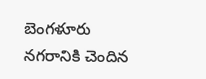బెంగళూరు నగరానికి చెందిన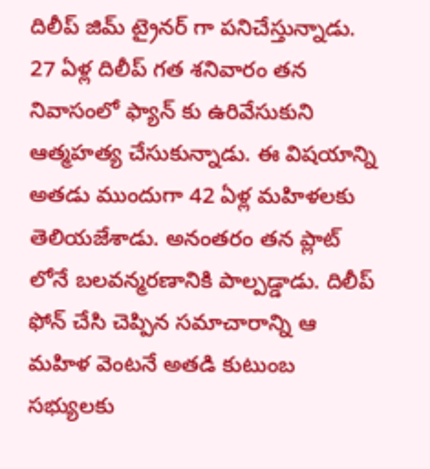దిలీప్ జిమ్ ట్రైనర్ గా పనిచేస్తున్నాడు. 27 ఏళ్ల దిలీప్ గత శనివారం తన నివాసంలో ఫ్యాన్ కు ఉరివేసుకుని ఆత్మహత్య చేసుకున్నాడు. ఈ విషయాన్ని అతడు ముందుగా 42 ఏళ్ల మహిళలకు తెలియజేశాడు. అనంతరం తన ప్లాట్ లోనే బలవన్మరణానికి పాల్పడ్డాడు. దిలీప్ ఫోన్ చేసి చెప్పిన సమాచారాన్ని ఆ మహిళ వెంటనే అతడి కుటుంబ సభ్యులకు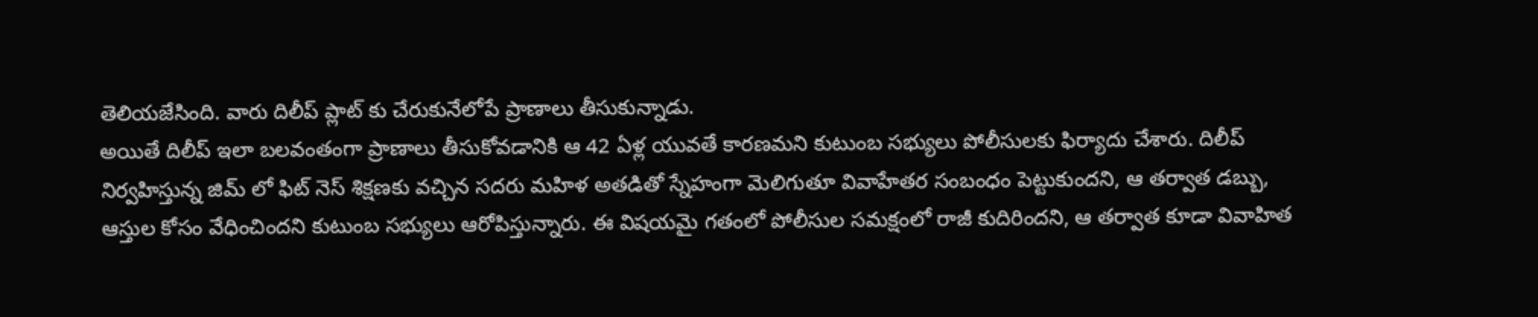తెలియజేసింది. వారు దిలీప్ ప్లాట్ కు చేరుకునేలోపే ప్రాణాలు తీసుకున్నాడు.
అయితే దిలీప్ ఇలా బలవంతంగా ప్రాణాలు తీసుకోవడానికి ఆ 42 ఏళ్ల యువతే కారణమని కుటుంబ సభ్యులు పోలీసులకు ఫిర్యాదు చేశారు. దిలీప్ నిర్వహిస్తున్న జిమ్ లో ఫిట్ నెస్ శిక్షణకు వచ్చిన సదరు మహిళ అతడితో స్నేహంగా మెలిగుతూ వివాహేతర సంబంధం పెట్టుకుందని, ఆ తర్వాత డబ్బు, ఆస్తుల కోసం వేధించిందని కుటుంబ సభ్యులు ఆరోపిస్తున్నారు. ఈ విషయమై గతంలో పోలీసుల సమక్షంలో రాజీ కుదిరిందని, ఆ తర్వాత కూడా వివాహిత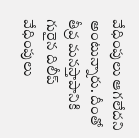వేధింపులు ఆగలేదని అంటున్నారు. దీంతో తీవ్ర మనస్తాపానికి గురైన దిలీప్ వేధింపులు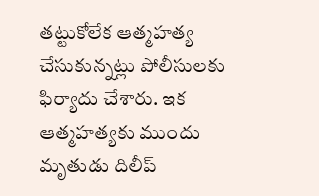తట్టుకోలేక ఆత్మహత్య చేసుకున్నట్లు పోలీసులకు ఫిర్యాదు చేశారు. ఇక ఆత్మహత్యకు ముందు మృతుడు దిలీప్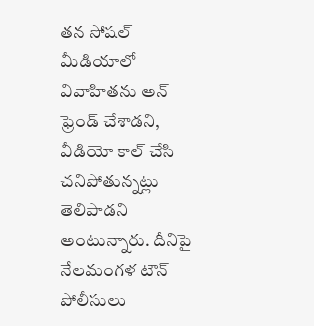తన సోషల్ మీడియాలో వివాహితను అన్ ఫ్రెండ్ చేశాడని, వీడియో కాల్ చేసి చనిపోతున్నట్లు తెలిపాడని అంటున్నారు. దీనిపై నేలమంగళ టౌన్ పోలీసులు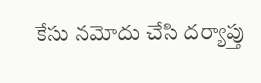కేసు నమోదు చేసి దర్యాప్తు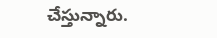చేస్తున్నారు.